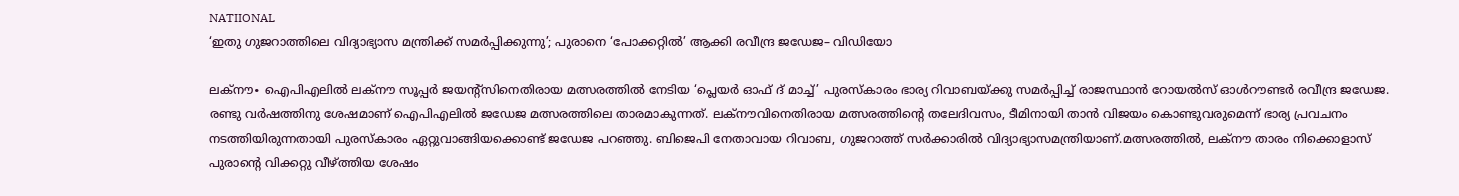NATIIONAL
‘ഇതു ഗുജറാത്തിലെ വിദ്യാഭ്യാസ മന്ത്രിക്ക് സമർപ്പിക്കുന്നു’; പുരാനെ ‘പോക്കറ്റിൽ’ ആക്കി രവീന്ദ്ര ജഡേജ– വിഡിയോ

ലക്നൗ∙ ഐപിഎലിൽ ലക്നൗ സൂപ്പർ ജയന്റ്സിനെതിരായ മത്സരത്തിൽ നേടിയ ‘പ്ലെയർ ഓഫ് ദ് മാച്ച്’ പുരസ്കാരം ഭാര്യ റിവാബയ്ക്കു സമർപ്പിച്ച് രാജസ്ഥാൻ റോയൽസ് ഓൾറൗണ്ടർ രവീന്ദ്ര ജഡേജ. രണ്ടു വർഷത്തിനു ശേഷമാണ് ഐപിഎലിൽ ജഡേജ മത്സരത്തിലെ താരമാകുന്നത്. ലക്നൗവിനെതിരായ മത്സരത്തിന്റെ തലേദിവസം, ടീമിനായി താൻ വിജയം കൊണ്ടുവരുമെന്ന് ഭാര്യ പ്രവചനം നടത്തിയിരുന്നതായി പുരസ്കാരം ഏറ്റുവാങ്ങിയക്കൊണ്ട് ജഡേജ പറഞ്ഞു. ബിജെപി നേതാവായ റിവാബ, ഗുജറാത്ത് സർക്കാരിൽ വിദ്യാഭ്യാസമന്ത്രിയാണ്.മത്സരത്തിൽ, ലക്നൗ താരം നിക്കൊളാസ് പുരാന്റെ വിക്കറ്റു വീഴ്ത്തിയ ശേഷം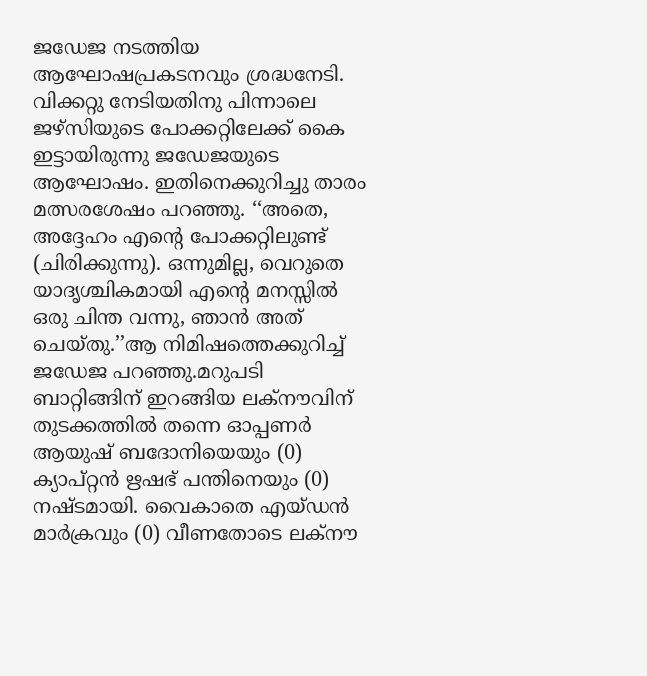ജഡേജ നടത്തിയ ആഘോഷപ്രകടനവും ശ്രദ്ധനേടി. വിക്കറ്റു നേടിയതിനു പിന്നാലെ ജഴ്സിയുടെ പോക്കറ്റിലേക്ക് കൈ ഇട്ടായിരുന്നു ജഡേജയുടെ ആഘോഷം. ഇതിനെക്കുറിച്ചു താരം മത്സരശേഷം പറഞ്ഞു. ‘‘അതെ, അദ്ദേഹം എന്റെ പോക്കറ്റിലുണ്ട് (ചിരിക്കുന്നു). ഒന്നുമില്ല, വെറുതെ യാദൃശ്ചികമായി എന്റെ മനസ്സിൽ ഒരു ചിന്ത വന്നു, ഞാൻ അത് ചെയ്തു.’’ആ നിമിഷത്തെക്കുറിച്ച് ജഡേജ പറഞ്ഞു.മറുപടി ബാറ്റിങ്ങിന് ഇറങ്ങിയ ലക്നൗവിന് തുടക്കത്തിൽ തന്നെ ഓപ്പണർ ആയുഷ് ബദോനിയെയും (0) ക്യാപ്റ്റൻ ഋഷഭ് പന്തിനെയും (0) നഷ്ടമായി. വൈകാതെ എയ്ഡൻ മാർക്രവും (0) വീണതോടെ ലക്നൗ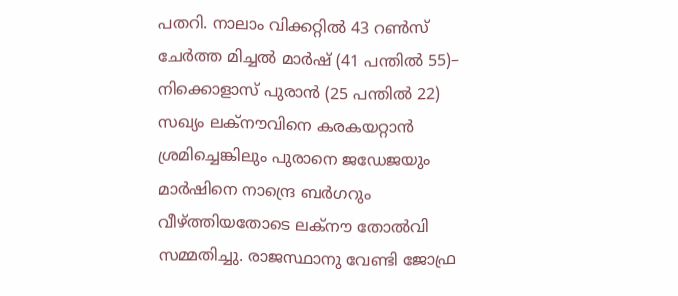പതറി. നാലാം വിക്കറ്റിൽ 43 റൺസ് ചേർത്ത മിച്ചൽ മാർഷ് (41 പന്തിൽ 55)– നിക്കൊളാസ് പുരാൻ (25 പന്തിൽ 22) സഖ്യം ലക്നൗവിനെ കരകയറ്റാൻ ശ്രമിച്ചെങ്കിലും പുരാനെ ജഡേജയും മാർഷിനെ നാന്ദ്രെ ബർഗറും വീഴ്ത്തിയതോടെ ലക്നൗ തോൽവി സമ്മതിച്ചു. രാജസ്ഥാനു വേണ്ടി ജോഫ്ര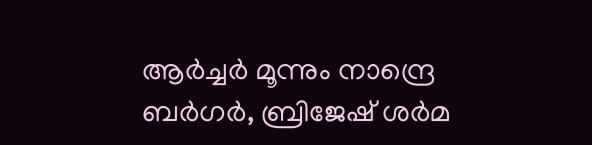ആർച്ചർ മൂന്നും നാന്ദ്രെ ബർഗർ, ബ്രിജേഷ് ശർമ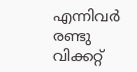എന്നിവർ രണ്ടു വിക്കറ്റ്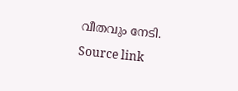വീതവും നേടി.
Source link